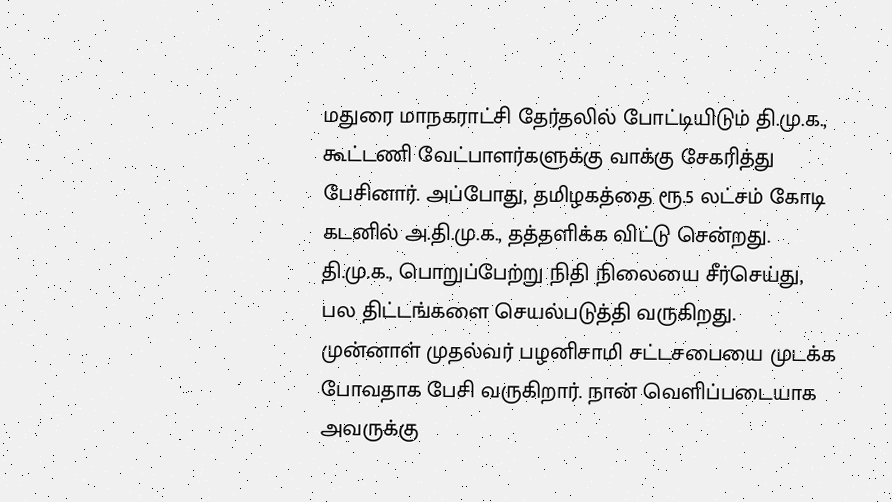மதுரை மாநகராட்சி தேர்தலில் போட்டியிடும் தி.மு.க., கூட்டணி வேட்பாளர்களுக்கு வாக்கு சேகரித்து பேசினார். அப்போது, தமிழகத்தை ரூ.5 லட்சம் கோடி கடனில் அ.தி.மு.க., தத்தளிக்க விட்டு சென்றது. தி.மு.க., பொறுப்பேற்று நிதி நிலையை சீர்செய்து, பல திட்டங்களை செயல்படுத்தி வருகிறது.
முன்னாள் முதல்வர் பழனிசாமி சட்டசபையை முடக்க போவதாக பேசி வருகிறார். நான் வெளிப்படையாக அவருக்கு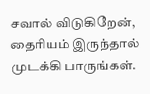சவால் விடுகிறேன், தைரியம் இருந்தால் முடக்கி பாருங்கள்.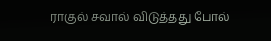ராகுல் சவால் விடுத்தது போல்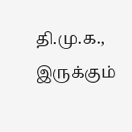தி.மு.க., இருக்கும்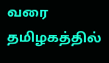வரை தமிழகத்தில்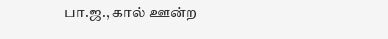பா.ஜ., கால் ஊன்ற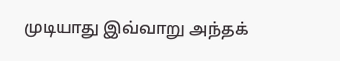முடியாது இவ்வாறு அந்தக்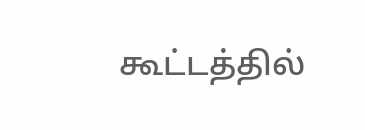கூட்டத்தில்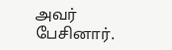அவர் பேசினார்.